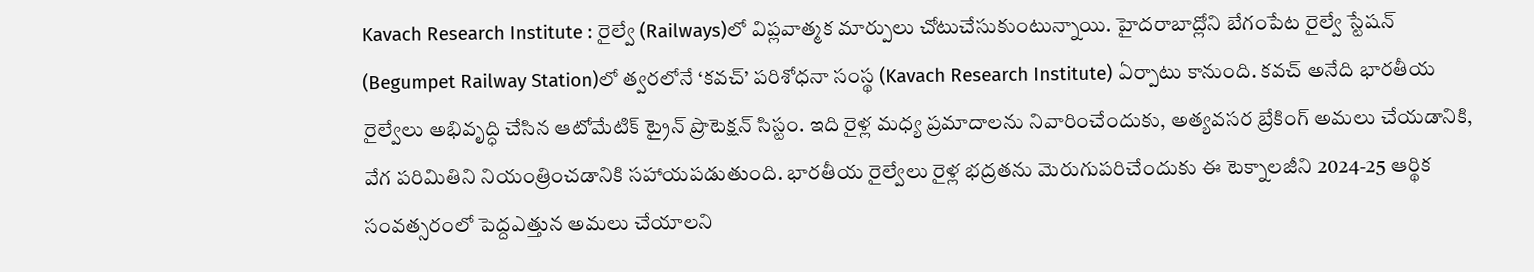Kavach Research Institute : రైల్వే (Railways)లో విప్లవాత్మక మార్పులు చోటుచేసుకుంటున్నాయి. హైదరాబాద్లోని బేగంపేట రైల్వే స్టేషన్ (Begumpet Railway Station)లో త్వరలోనే ‘కవచ్’ పరిశోధనా సంస్థ (Kavach Research Institute) ఏర్పాటు కానుంది. కవచ్ అనేది భారతీయ రైల్వేలు అభివృద్ధి చేసిన ఆటోమేటిక్ ట్రైన్ ప్రొటెక్షన్ సిస్టం. ఇది రైళ్ల మధ్య ప్రమాదాలను నివారించేందుకు, అత్యవసర బ్రేకింగ్ అమలు చేయడానికి, వేగ పరిమితిని నియంత్రించడానికి సహాయపడుతుంది. భారతీయ రైల్వేలు రైళ్ల భద్రతను మెరుగుపరిచేందుకు ఈ టెక్నాలజీని 2024-25 ఆర్థిక సంవత్సరంలో పెద్దఎత్తున అమలు చేయాలని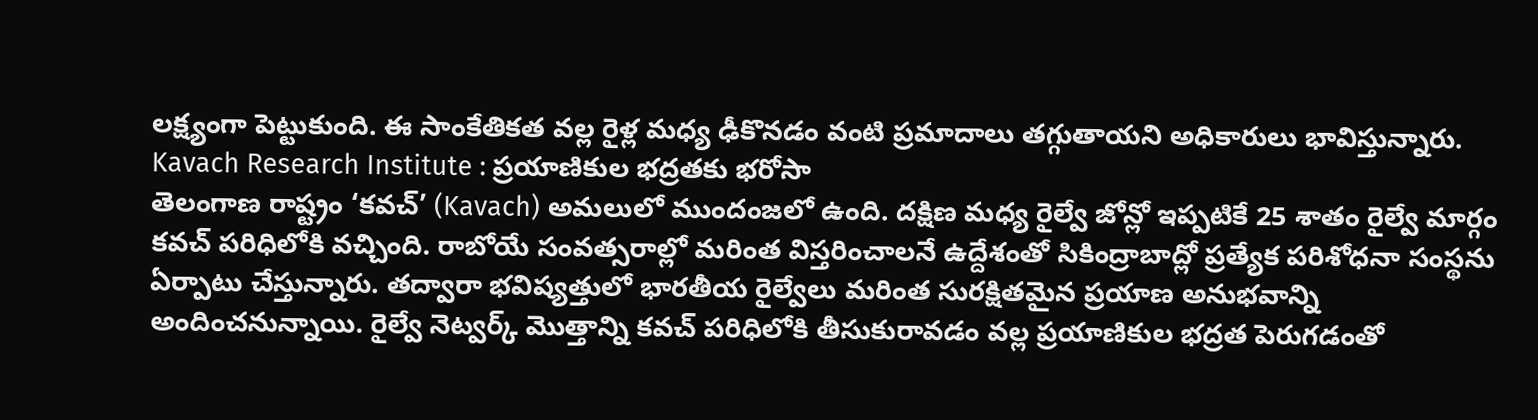లక్ష్యంగా పెట్టుకుంది. ఈ సాంకేతికత వల్ల రైళ్ల మధ్య ఢీకొనడం వంటి ప్రమాదాలు తగ్గుతాయని అధికారులు భావిస్తున్నారు.
Kavach Research Institute : ప్రయాణికుల భద్రతకు భరోసా
తెలంగాణ రాష్ట్రం ‘కవచ్’ (Kavach) అమలులో ముందంజలో ఉంది. దక్షిణ మధ్య రైల్వే జోన్లో ఇప్పటికే 25 శాతం రైల్వే మార్గం కవచ్ పరిధిలోకి వచ్చింది. రాబోయే సంవత్సరాల్లో మరింత విస్తరించాలనే ఉద్దేశంతో సికింద్రాబాద్లో ప్రత్యేక పరిశోధనా సంస్థను ఏర్పాటు చేస్తున్నారు. తద్వారా భవిష్యత్తులో భారతీయ రైల్వేలు మరింత సురక్షితమైన ప్రయాణ అనుభవాన్ని అందించనున్నాయి. రైల్వే నెట్వర్క్ మొత్తాన్ని కవచ్ పరిధిలోకి తీసుకురావడం వల్ల ప్రయాణికుల భద్రత పెరుగడంతో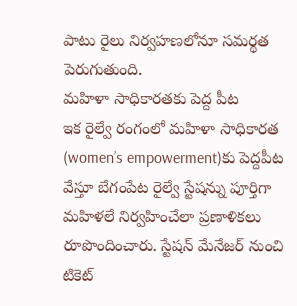పాటు రైలు నిర్వహణలోనూ సమర్థత పెరుగుతుంది.
మహిళా సాధికారతకు పెద్ద పీట
ఇక రైల్వే రంగంలో మహిళా సాధికారత (women’s empowerment)కు పెద్దపీట వేస్తూ బేగంపేట రైల్వే స్టేషన్ను పూర్తిగా మహిళలే నిర్వహించేలా ప్రణాళికలు రూపొందించారు. స్టేషన్ మేనేజర్ నుంచి టికెట్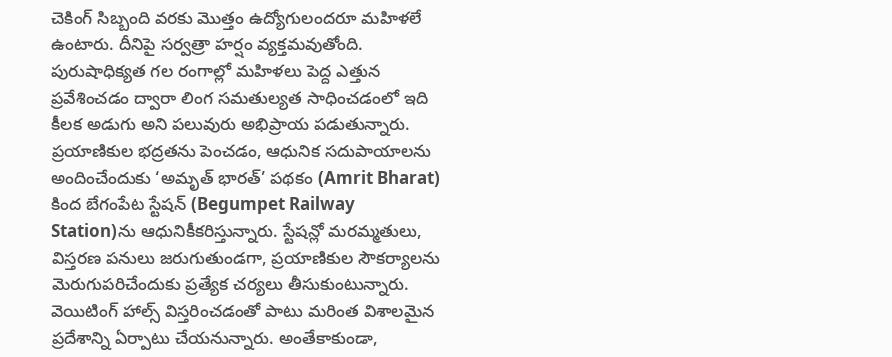చెకింగ్ సిబ్బంది వరకు మొత్తం ఉద్యోగులందరూ మహిళలే ఉంటారు. దీనిపై సర్వత్రా హర్షం వ్యక్తమవుతోంది. పురుషాధిక్యత గల రంగాల్లో మహిళలు పెద్ద ఎత్తున ప్రవేశించడం ద్వారా లింగ సమతుల్యత సాధించడంలో ఇది కీలక అడుగు అని పలువురు అభిప్రాయ పడుతున్నారు. ప్రయాణికుల భద్రతను పెంచడం, ఆధునిక సదుపాయాలను అందించేందుకు ‘అమృత్ భారత్’ పథకం (Amrit Bharat) కింద బేగంపేట స్టేషన్ (Begumpet Railway Station)ను ఆధునికీకరిస్తున్నారు. స్టేషన్లో మరమ్మతులు, విస్తరణ పనులు జరుగుతుండగా, ప్రయాణికుల సౌకర్యాలను మెరుగుపరిచేందుకు ప్రత్యేక చర్యలు తీసుకుంటున్నారు. వెయిటింగ్ హాల్స్ విస్తరించడంతో పాటు మరింత విశాలమైన ప్రదేశాన్ని ఏర్పాటు చేయనున్నారు. అంతేకాకుండా,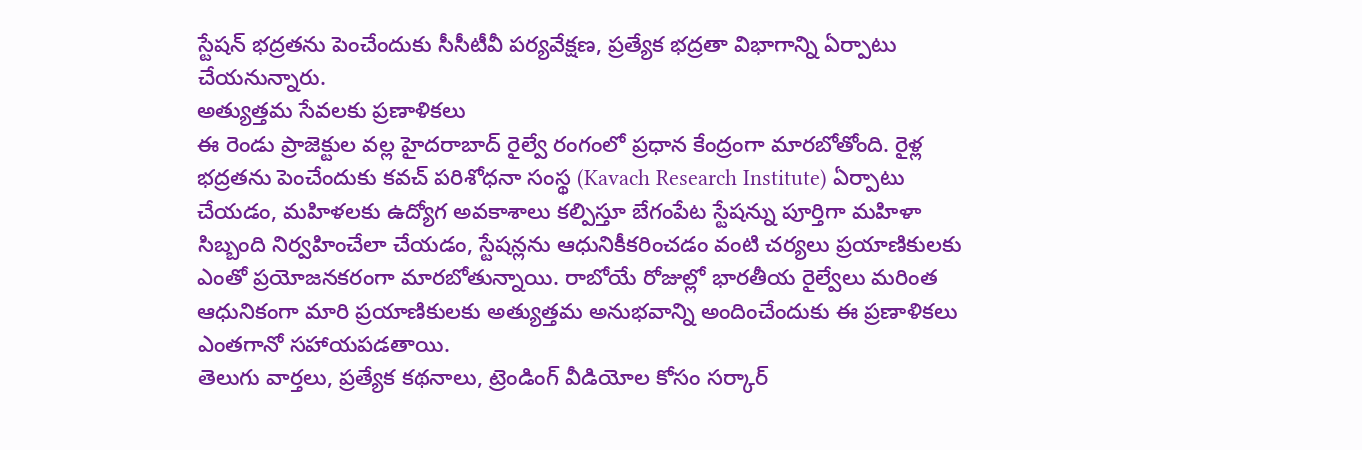స్టేషన్ భద్రతను పెంచేందుకు సీసీటీవీ పర్యవేక్షణ, ప్రత్యేక భద్రతా విభాగాన్ని ఏర్పాటు చేయనున్నారు.
అత్యుత్తమ సేవలకు ప్రణాళికలు
ఈ రెండు ప్రాజెక్టుల వల్ల హైదరాబాద్ రైల్వే రంగంలో ప్రధాన కేంద్రంగా మారబోతోంది. రైళ్ల భద్రతను పెంచేందుకు కవచ్ పరిశోధనా సంస్థ (Kavach Research Institute) ఏర్పాటు చేయడం, మహిళలకు ఉద్యోగ అవకాశాలు కల్పిస్తూ బేగంపేట స్టేషన్ను పూర్తిగా మహిళా సిబ్బంది నిర్వహించేలా చేయడం, స్టేషన్లను ఆధునికీకరించడం వంటి చర్యలు ప్రయాణికులకు ఎంతో ప్రయోజనకరంగా మారబోతున్నాయి. రాబోయే రోజుల్లో భారతీయ రైల్వేలు మరింత ఆధునికంగా మారి ప్రయాణికులకు అత్యుత్తమ అనుభవాన్ని అందించేందుకు ఈ ప్రణాళికలు ఎంతగానో సహాయపడతాయి.
తెలుగు వార్తలు, ప్రత్యేక కథనాలు, ట్రెండింగ్ వీడియోల కోసం సర్కార్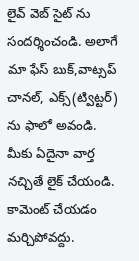లైవ్ వెబ్ సైట్ ను సందర్శించండి. అలాగే మా ఫేస్ బుక్,వాట్సప్ చానల్, ఎక్స్(ట్విట్టర్) ను ఫాలో అవండి. మీకు ఏదైనా వార్త నచ్చితే లైక్ చేయండి. కామెంట్ చేయడం మర్చిపోవద్దు.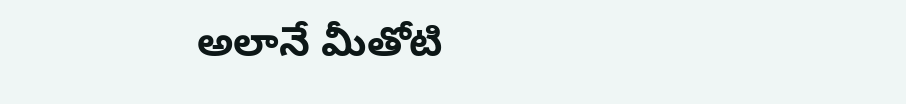అలానే మీతోటి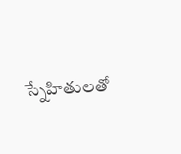స్నేహితులతో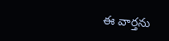ఈ వార్తను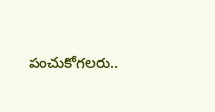పంచుకోగలరు..